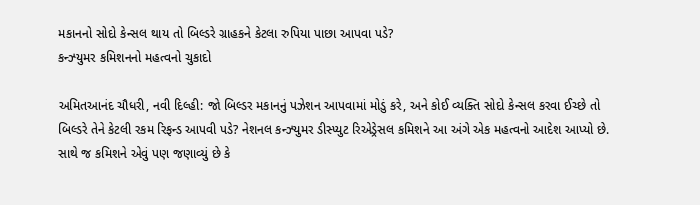મકાનનો સોદો કેન્સલ થાય તો બિલ્ડરે ગ્રાહકને કેટલા રુપિયા પાછા આપવા પડે?
કન્ઝ્યુમર કમિશનનો મહત્વનો ચુકાદો

અમિતઆનંદ ચૌધરી, નવી દિલ્હી: જો બિલ્ડર મકાનનું પઝેશન આપવામાં મોડું કરે, અને કોઈ વ્યક્તિ સોદો કેન્સલ કરવા ઈચ્છે તો બિલ્ડરે તેને કેટલી રકમ રિફન્ડ આપવી પડે? નેશનલ કન્ઝ્યુમર ડીસ્પ્યુટ રિએડ્રેસલ કમિશને આ અંગે એક મહત્વનો આદેશ આપ્યો છે. સાથે જ કમિશને એવું પણ જણાવ્યું છે કે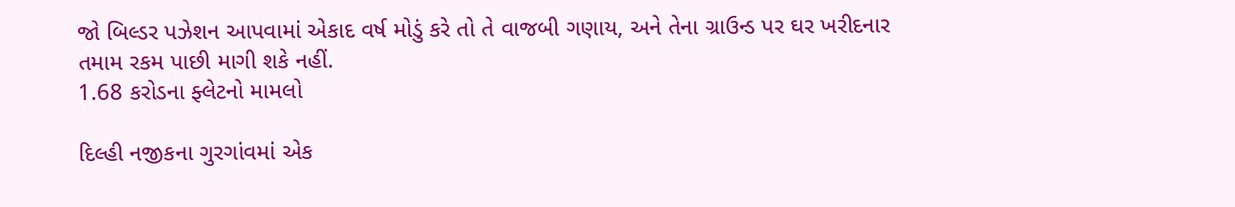જો બિલ્ડર પઝેશન આપવામાં એકાદ વર્ષ મોડું કરે તો તે વાજબી ગણાય, અને તેના ગ્રાઉન્ડ પર ઘર ખરીદનાર તમામ રકમ પાછી માગી શકે નહીં.
1.68 કરોડના ફ્લેટનો મામલો

દિલ્હી નજીકના ગુરગાંવમાં એક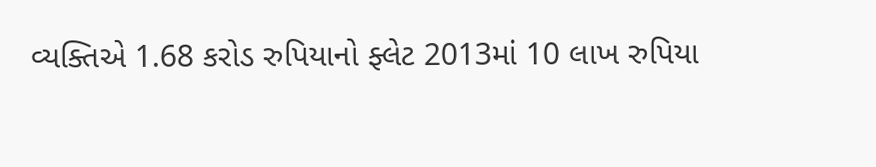વ્યક્તિએ 1.68 કરોડ રુપિયાનો ફ્લેટ 2013માં 10 લાખ રુપિયા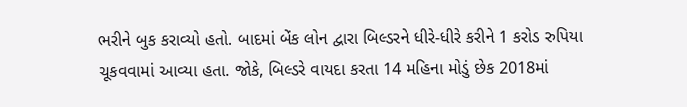ભરીને બુક કરાવ્યો હતો. બાદમાં બેંક લોન દ્વારા બિલ્ડરને ધીરે-ધીરે કરીને 1 કરોડ રુપિયા ચૂકવવામાં આવ્યા હતા. જોકે, બિલ્ડરે વાયદા કરતા 14 મહિના મોડું છેક 2018માં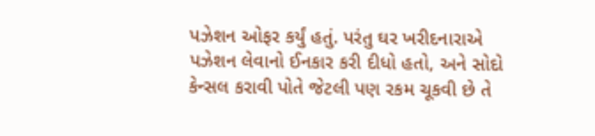પઝેશન ઓફર કર્યું હતું. પરંતુ ઘર ખરીદનારાએ પઝેશન લેવાનો ઈનકાર કરી દીધો હતો, અને સોદો કેન્સલ કરાવી પોતે જેટલી પણ રકમ ચૂકવી છે તે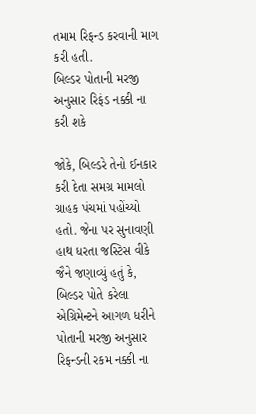તમામ રિફન્ડ કરવાની માગ કરી હતી.
બિલ્ડર પોતાની મરજી અનુસાર રિફંડ નક્કી ના કરી શકે

જોકે, બિલ્ડરે તેનો ઈનકાર કરી દેતા સમગ્ર મામલો ગ્રાહક પંચમાં પહોંચ્યો હતો. જેના પર સુનાવણી હાથ ધરતા જસ્ટિસ વીકે જૈને જણાવ્યું હતું કે, બિલ્ડર પોતે કરેલા એગ્રિમેન્ટને આગળ ધરીને પોતાની મરજી અનુસાર રિફન્ડની રકમ નક્કી ના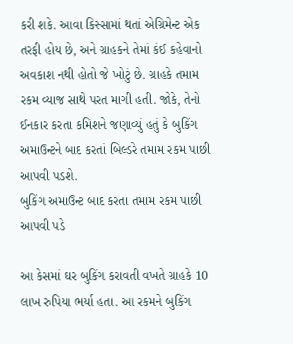કરી શકે. આવા કિસ્સામાં થતાં એગ્રિમેન્ટ એક તરફી હોય છે, અને ગ્રાહકને તેમાં કંઈ કહેવાનો અવકાશ નથી હોતો જે ખોટું છે. ગ્રાહકે તમામ રકમ વ્યાજ સાથે પરત માગી હતી. જોકે, તેનો ઈનકાર કરતા કમિશને જણાવ્યું હતું કે બુકિંગ અમાઉન્ટને બાદ કરતાં બિલ્ડરે તમામ રકમ પાછી આપવી પડશે.
બુકિંગ અમાઉન્ટ બાદ કરતા તમામ રકમ પાછી આપવી પડે

આ કેસમાં ઘર બુકિંગ કરાવતી વખતે ગ્રાહકે 10 લાખ રુપિયા ભર્યા હતા. આ રકમને બુકિંગ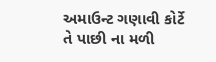અમાઉન્ટ ગણાવી કોર્ટે તે પાછી ના મળી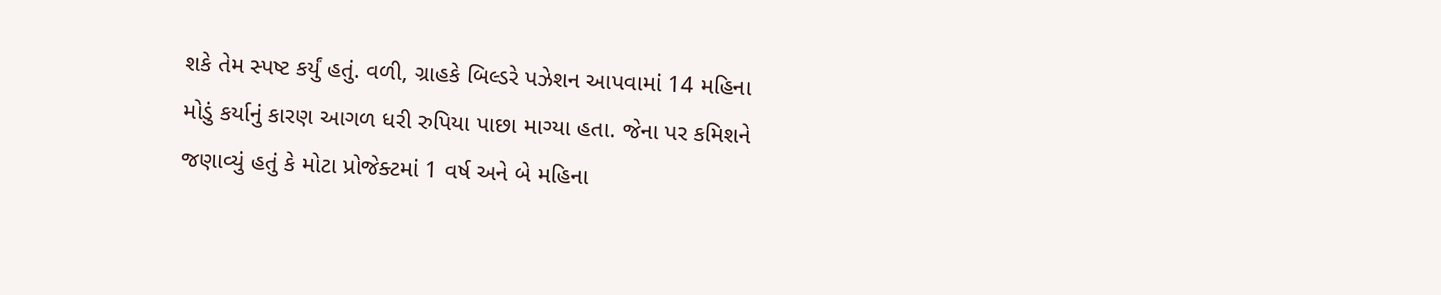શકે તેમ સ્પષ્ટ કર્યું હતું. વળી, ગ્રાહકે બિલ્ડરે પઝેશન આપવામાં 14 મહિના મોડું કર્યાનું કારણ આગળ ધરી રુપિયા પાછા માગ્યા હતા. જેના પર કમિશને જણાવ્યું હતું કે મોટા પ્રોજેક્ટમાં 1 વર્ષ અને બે મહિના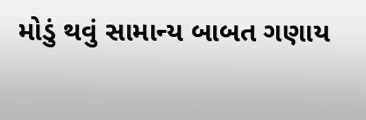મોડું થવું સામાન્ય બાબત ગણાય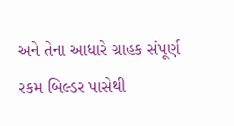અને તેના આધારે ગ્રાહક સંપૂર્ણ રકમ બિલ્ડર પાસેથી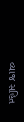વ્યાજ સહિત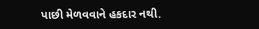પાછી મેળવવાને હકદાર નથી.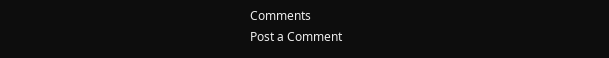Comments
Post a Comment